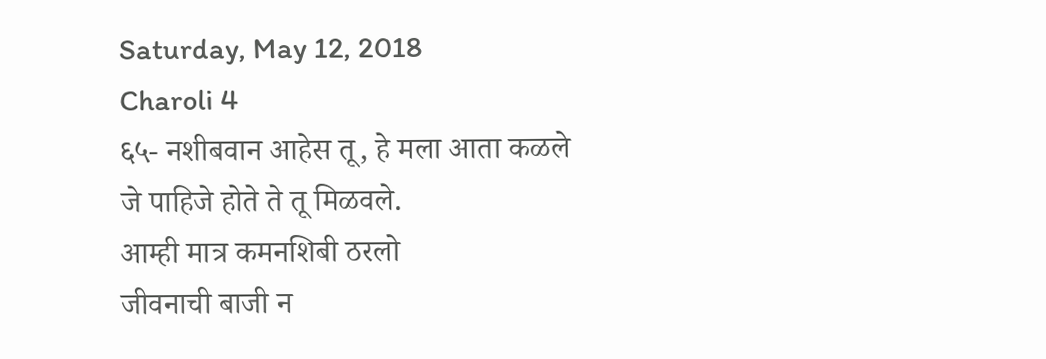Saturday, May 12, 2018
Charoli 4
६५- नशीबवान आहेस तू, हे मला आता कळले
जे पाहिजे होते ते तू मिळवले.
आम्ही मात्र कमनशिबी ठरलो
जीवनाची बाजी न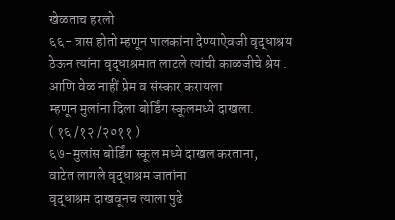खेळताच हरलो
६६- त्रास होतो म्हणून पालकांना देण्याऐवजी वृद्धाश्रय
ठेऊन त्यांना वृद्धाश्रमात लाटले त्यांची काळजीचे श्रेय .
आणि वेळ नाहीं प्रेम व संस्कार करायला
म्हणून मुलांना दिला बोर्डिंग स्कूलमध्ये दाखला.
( १६ /१२ /२०११ )
६७-मुलांस बोर्डिंग स्कूल मध्ये दाखल करताना,
वाटेत लागले वृद्धाश्रम जातांना
वृद्धाश्रम दाखवूनच त्याला पुढे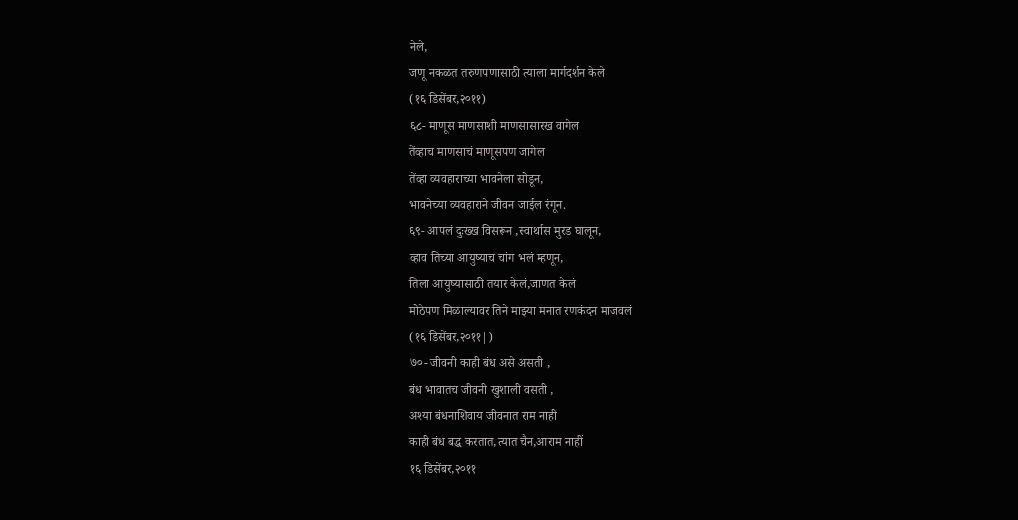नेले,
जणू नकळत तरुणपणासाठी त्याला मार्गदर्शन केले
(१६ डिसेंबर,२०११)
६८- माणूस माणसाशी माणसासारख वागेल
तेंव्हाच माणसाचं माणूसपण जागेल
तेंव्हा व्यवहाराच्या भावनेला सोडून,
भावनेच्या व्यवहाराने जीवन जाईल रंगून.
६९- आपलं दुःख्ख विसरून ,स्वार्थास मुरड घालून,
व्हाव तिच्या आयुष्याच चांग भलं म्हणून,
तिला आयुष्यासाठी तयार केलं,जाणत केलं
मोठेपण मिळाल्यावर तिने माझ्या मनात रणकंदन माजवलं
(१६ डिसेंबर,२०११|)
७०- जीवनी काही बंध असे असती ,
बंध भावातच जीवनी खुशाली वसती ,
अश्या बंधनाशिवाय जीवनात राम नाही
काही बंध बद्ध करतात,त्यात चैन,आराम नाहीं
१६ डिसेंबर,२०११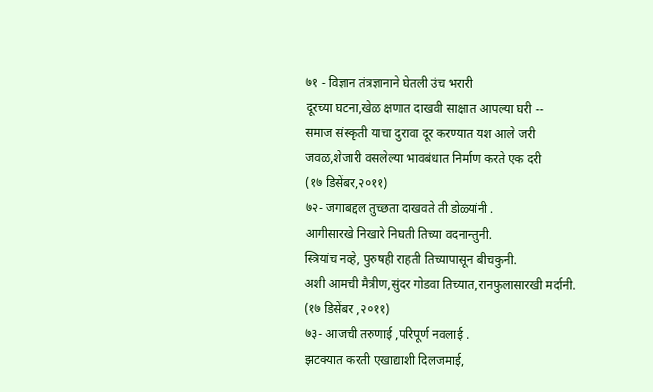७१ - विज्ञान तंत्रज्ञानाने घेतली उंच भरारी
दूरच्या घटना,खेळ क्षणात दाखवी साक्षात आपल्या घरी --
समाज संस्कृती याचा दुरावा दूर करण्यात यश आले जरी
जवळ,शेजारी वसलेल्या भावबंधात निर्माण करते एक दरी
(१७ डिसेंबर,२०११)
७२- जगाबद्दल तुच्छता दाखवते ती डोळ्यांनी .
आगीसारखे निखारे निघती तिच्या वदनान्तुनी.
स्त्रियांच नव्हे, पुरुषही राहती तिच्यापासून बीचकुनी.
अशी आमची मैत्रीण,सुंदर गोडवा तिच्यात,रानफुलासारखी मर्दानी.
(१७ डिसेंबर ,२०११)
७३- आजची तरुणाई ,परिपूर्ण नवलाई .
झटक्यात करती एखाद्याशी दिलजमाई,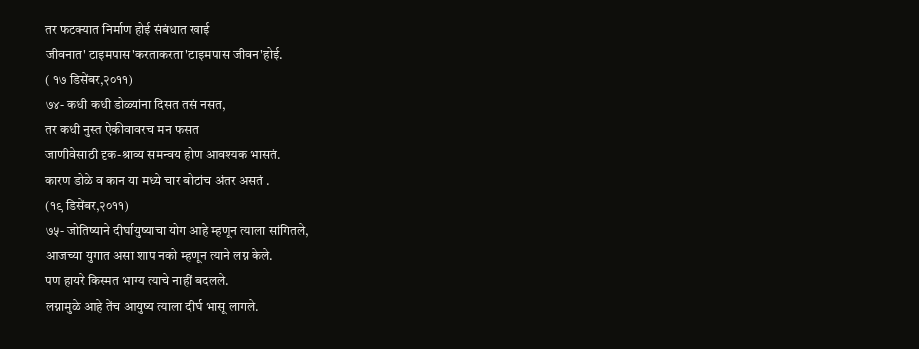तर फटक्यात निर्माण होई संबंधात खाई
जीवनात' टाइमपास'करताकरता'टाइमपास जीवन'होई.
( १७ डिसेंबर,२०११)
७४- कधी कधी डोळ्यांना दिसत तसं नसत,
तर कधी नुस्त ऐकीवावरच मन फसत
जाणीवेसाठी दृक-श्राव्य समन्वय होण आवश्यक भासतं.
कारण डोळे व कान या मध्ये चार बोटांच अंतर असतं .
(१९ डिसेंबर,२०११)
७५- जोतिष्याने दीर्घायुष्याचा योग आहे म्हणून त्याला सांगितले,
आजच्या युगात असा शाप नको म्हणून त्याने लग्न केले.
पण हायरे किस्मत भाग्य त्याचे नाहीं बदलले.
लग्नामुळे आहे तेंच आयुष्य त्याला दीर्घ भासू लागले.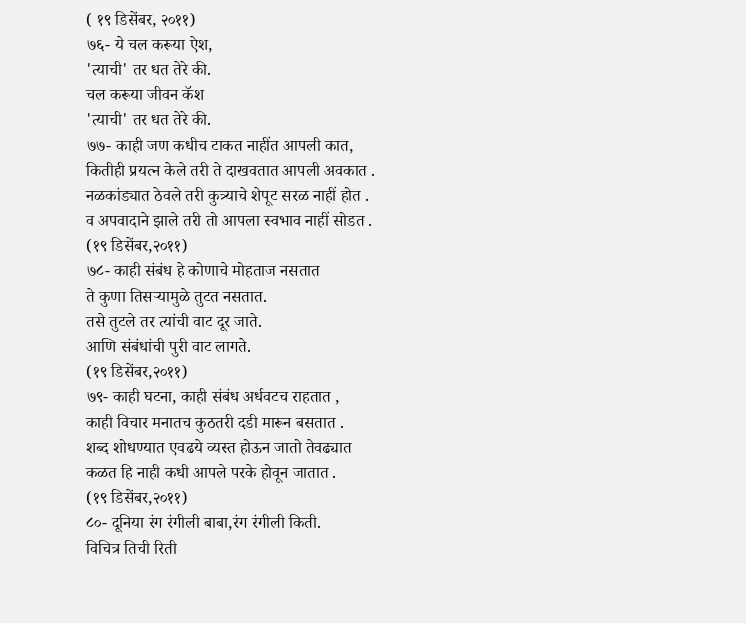( १९ डिसेंबर, २०११)
७६- ये चल करूया ऐश,
'त्याची' तर धत तेरे की.
चल करूया जीवन कॅश
'त्याची' तर धत तेरे की.
७७- काही जण कधीच टाकत नाहींत आपली कात,
कितीही प्रयत्न केले तरी ते दाखवतात आपली अवकात .
नळकांड्यात ठेवले तरी कुत्र्याचे शेपूट सरळ नाहीं होत .
व अपवादाने झाले तरी तो आपला स्वभाव नाहीं सोडत .
(१९ डिसेंबर,२०११)
७८- काही संबंध हे कोणाचे मोहताज नसतात
ते कुणा तिसऱ्यामुळे तुटत नसतात.
तसे तुटले तर त्यांची वाट दूर जाते.
आणि संबंधांची पुरी वाट लागते.
(१९ डिसेंबर,२०११)
७९- काही घटना, काही संबंध अर्धवटच राहतात ,
काही विचार मनातच कुठतरी दडी मारून बसतात .
शब्द शोधण्यात एवढये व्यस्त होऊन जातो तेवढ्यात
कळत हि नाही कधी आपले परके होवून जातात .
(१९ डिसेंबर,२०११)
८०- दूनिया रंग रंगीली बाबा,रंग रंगीली किती.
विचित्र तिची रिती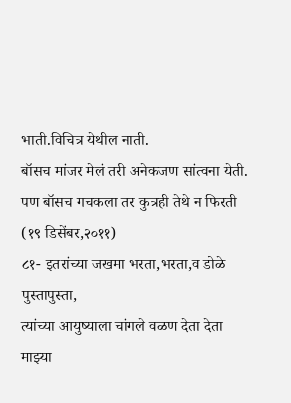भाती.विचित्र येथील नाती.
बॉसच मांजर मेलं तरी अनेकजण सांत्वना येती.
पण बॉसच गचकला तर कुत्रही तेथे न फिरती
(१९ डिसेंबर,२०११)
८१- इतरांच्या जखमा भरता,भरता,व डोळे पुस्तापुस्ता,
त्यांच्या आयुष्याला चांगले वळण देता देता
माझ्या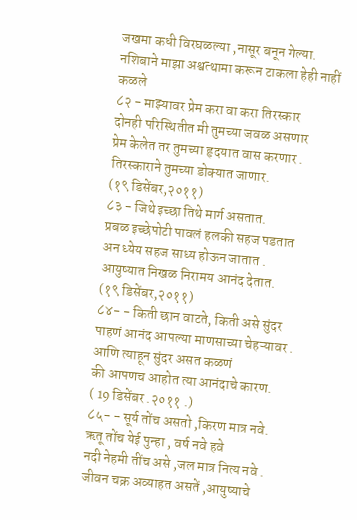जखमा कधी विरघळल्या ,नासूर बनून गेल्या.
नशिबाने माझा अश्वत्थामा करून टाकला हेही नाहीं कळले
८२ - माझ्यावर प्रेम करा वा करा तिरस्कार
दोनही परिस्थितीत मी तुमच्या जवळ असणार
प्रेम केलेत तर तुमच्या हृदयात वास करणार .
तिरस्काराने तुमच्या डोक्यात जाणार.
(१९ डिसेंबर,२०११)
८३ - जिथे इच्छा तिथे मार्ग असतात.
प्रबळ इच्छेपोटी पावलं हलकी सहज पडतात
अन ध्येय सहज साध्य होऊन जातात .
आयुष्यात निखळ निरामय आनंद देतात.
(१९ डिसेंबर,२०११)
८४- - किती छान वाटते, किती असे सुंदर
पाहणं आनंद आपल्या माणसाच्या चेहऱ्यावर .
आणि त्याहून सुंदर असत कळणं
की आपणच आहोत त्या आनंदाचे कारण.
( 19 डिसेंबर .२०११ .)
८५- - सूर्य तोंच असतो ,किरण मात्र नवे.
ऋतू तोंच येई पुन्हा , वर्ष नवे हवे
नदी नेहमी तींच असे ,जल मात्र नित्य नवे .
जीवन चक्र अव्याहत असतें ,आयुष्याचे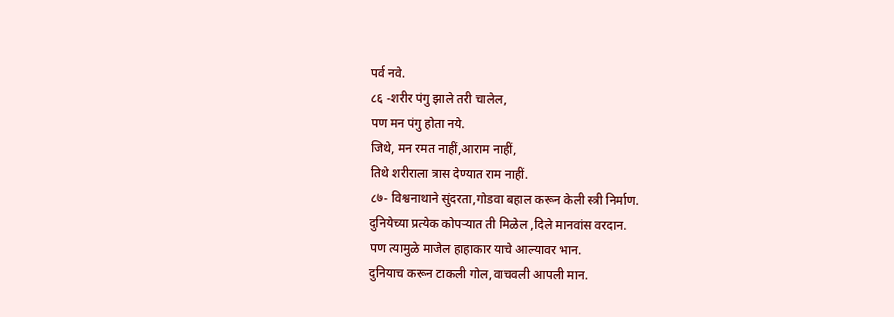पर्व नवे.
८६ -शरीर पंगु झाले तरी चालेल,
पण मन पंगु होता नये.
जिथे, मन रमत नाहीं,आराम नाहीं,
तिथे शरीराला त्रास देण्यात राम नाहीं.
८७- विश्वनाथाने सुंदरता,गोडवा बहाल करून केली स्त्री निर्माण.
दुनियेच्या प्रत्येक कोपऱ्यात ती मिळेल ,दिले मानवांस वरदान.
पण त्यामुळे माजेल हाहाकार याचे आल्यावर भान.
दुनियाच करून टाकली गोल,वाचवली आपली मान.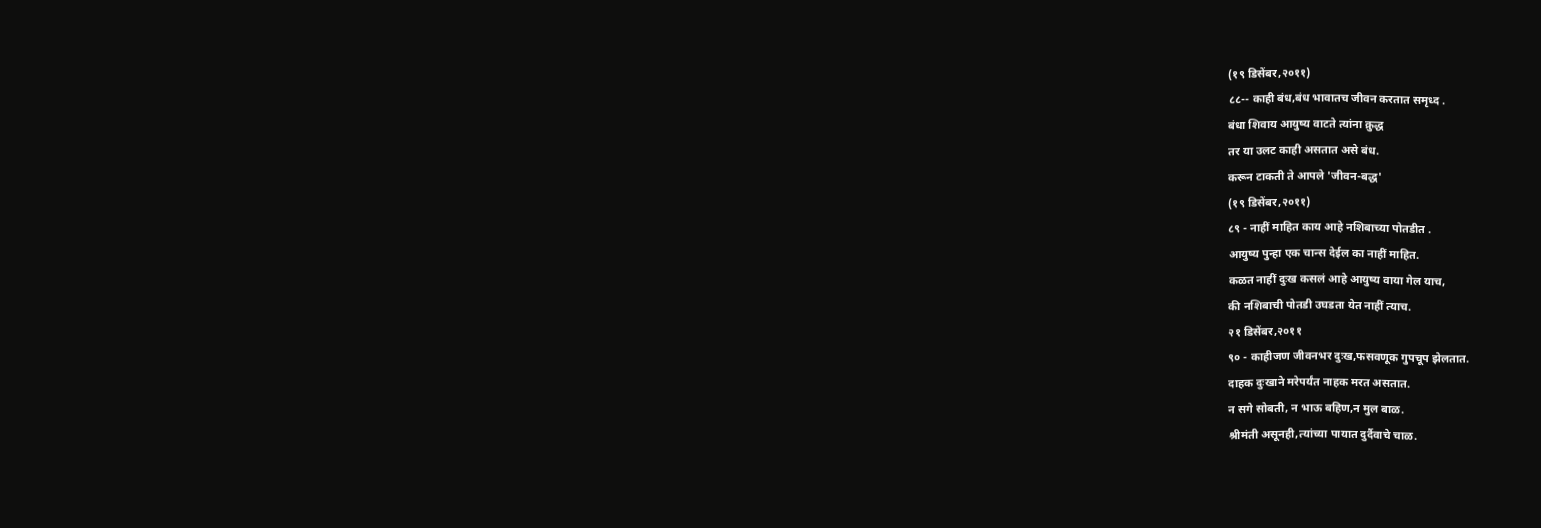(१९ डिसेंबर,२०११)
८८-- काही बंध,बंध भावातच जीवन करतात समृध्द .
बंधा शिवाय आयुष्य वाटते त्यांना क्रुद्ध
तर या उलट काही असतात असे बंध.
करून टाकती ते आपले 'जीवन-बद्ध'
(१९ डिसेंबर,२०११)
८९ - नाहीं माहित काय आहे नशिबाच्या पोतडीत .
आयुष्य पुन्हा एक चान्स देईल का नाहीं माहित.
कळत नाहीं दुःख कसलं आहे आयुष्य वाया गेल याच,
की नशिबाची पोतडी उघडता येत नाहीं त्याच.
२१ डिसेंबर,२०११
९० - काहीजण जीवनभर दुःख,फसवणूक गुपचूप झेलतात.
दाहक दुःखाने मरेपर्यंत नाहक मरत असतात.
न सगे सोबती, न भाऊ बहिण,न मुल बाळ.
श्रीमंती असूनही,त्यांच्या पायात दुर्दैवाचे चाळ.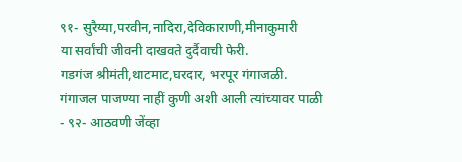९१- सुरैय्या,परवीन,नादिरा,देविकाराणी,मीनाकुमारी
या सर्वांची जीवनी दाखवते दुर्दैवाची फेरी.
गडगंज श्रीमंती,थाटमाट,घरदार, भरपूर गंगाजळी.
गंगाजल पाजण्या नाहीं कुणी अशी आली त्यांच्यावर पाळी
- ९२- आठवणी जेंव्हा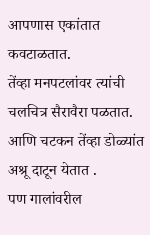आपणास एकांतात कवटाळतात.
तेंव्हा मनपटलांवर त्यांची चलचित्र सैरावैरा पळतात.
आणि चटकन तेंव्हा डोळ्यांत अश्रू दाटून येतात .
पण गालांवरील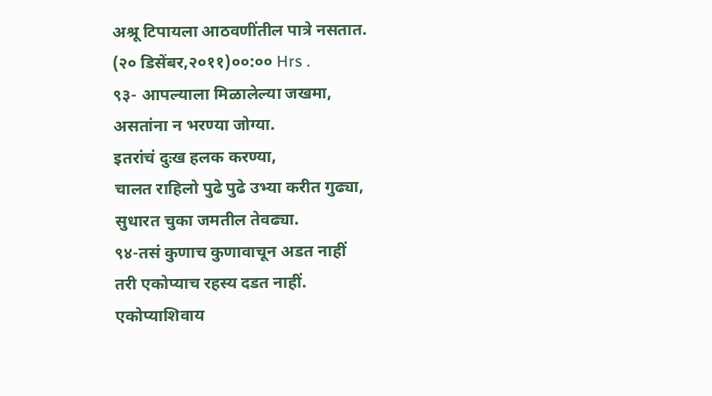अश्रू टिपायला आठवणींतील पात्रे नसतात.
(२० डिसेंबर,२०११)००:०० Hrs .
९३- आपल्याला मिळालेल्या जखमा,
असतांना न भरण्या जोग्या.
इतरांचं दुःख हलक करण्या,
चालत राहिलो पुढे पुढे उभ्या करीत गुढ्या,
सुधारत चुका जमतील तेवढ्या.
९४-तसं कुणाच कुणावाचून अडत नाहीं
तरी एकोप्याच रहस्य दडत नाहीं.
एकोप्याशिवाय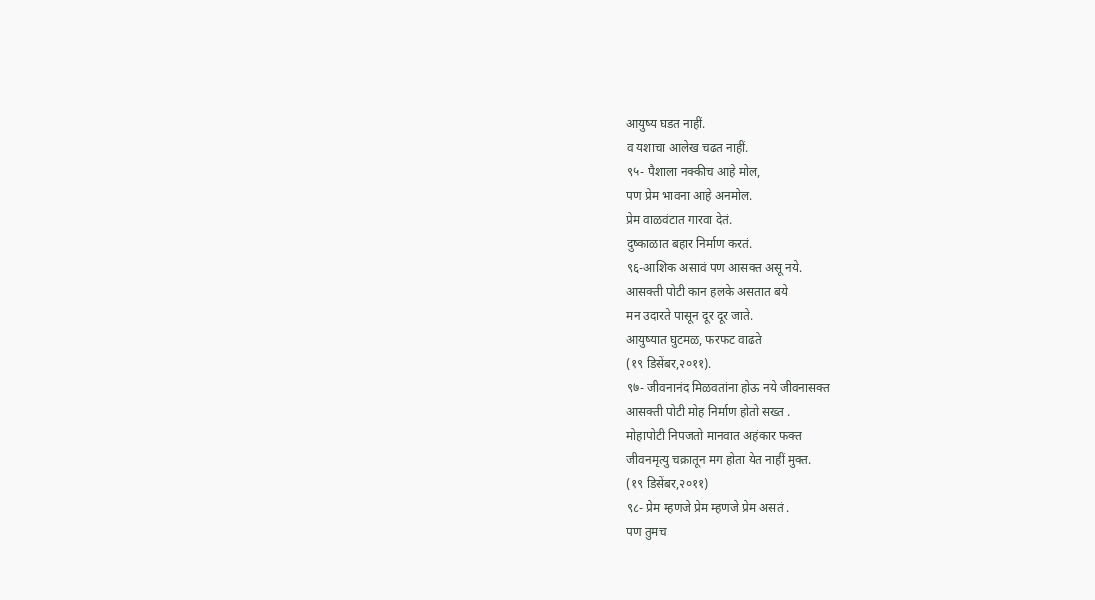आयुष्य घडत नाहीं.
व यशाचा आलेख चढत नाहीं.
९५- पैशाला नक्कीच आहे मोल,
पण प्रेम भावना आहे अनमोल.
प्रेम वाळवंटात गारवा देतं.
दुष्काळात बहार निर्माण करतं.
९६-आशिक असावं पण आसक्त असू नये.
आसक्ती पोटी कान हलके असतात बये
मन उदारते पासून दूर दूर जाते.
आयुष्यात घुटमळ, फरफट वाढते
(१९ डिसेंबर,२०११).
९७- जीवनानंद मिळवतांना होऊ नये जीवनासक्त
आसक्ती पोटी मोह निर्माण होतो सख्त .
मोहापोटी निपजतो मानवात अहंकार फक्त
जीवनमृत्यु चक्रातून मग होता येत नाहीं मुक्त.
(१९ डिसेंबर,२०११)
९८- प्रेम म्हणजे प्रेम म्हणजे प्रेम असतं .
पण तुमच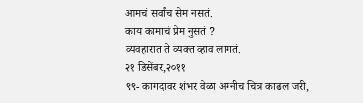आमचं सर्वांच सेम नसतं.
काय कामाचं प्रेम नुसतं ?
व्यवहारात ते व्यक्त व्हाव लागतं.
२१ डिसेंबर,२०११
९९- कागदावर शंभर वेळा अग्नीच चित्र काढल जरी,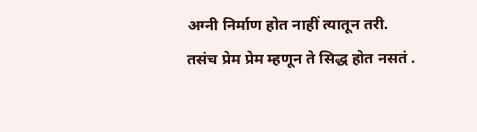अग्नी निर्माण होत नाहीं त्यातून तरी.
तसंच प्रेम प्रेम म्हणून ते सिद्ध होत नसतं .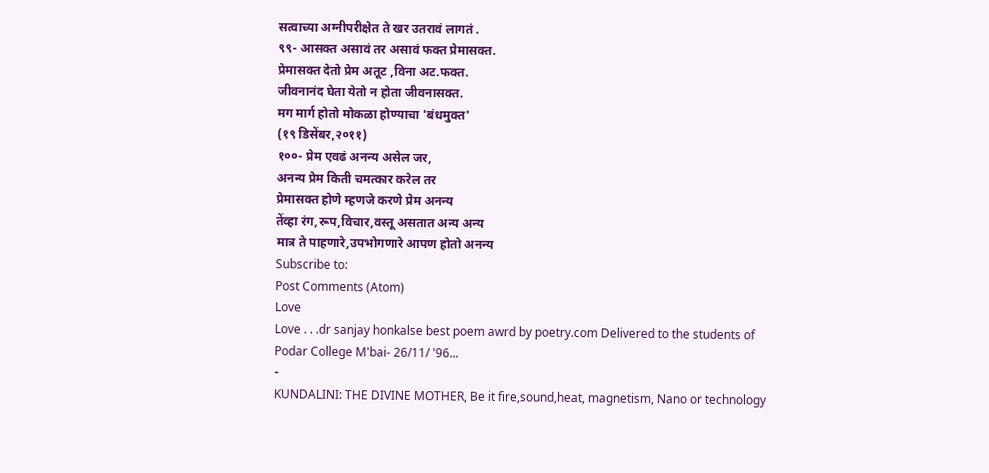सत्वाच्या अग्नीपरीक्षेत ते खर उतरावं लागतं .
९९- आसक्त असावं तर असावं फक्त प्रेमासक्त.
प्रेमासक्त देतो प्रेम अतूट ,विना अट.फक्त.
जीवनानंद घेता येतो न होता जीवनासक्त.
मग मार्ग होतो मोकळा होण्याचा 'बंधमुक्त'
(१९ डिसेंबर,२०११)
१००- प्रेम एवढं अनन्य असेल जर,
अनन्य प्रेम किती चमत्कार करेल तर
प्रेमासक्त होणे म्हणजे करणे प्रेम अनन्य
तेंव्हा रंग,रूप,विचार,वस्तू असतात अन्य अन्य
मात्र ते पाहणारे,उपभोगणारे आपण होतो अनन्य
Subscribe to:
Post Comments (Atom)
Love
Love . . .dr sanjay honkalse best poem awrd by poetry.com Delivered to the students of Podar College M'bai- 26/11/ '96...
-
KUNDALINI: THE DIVINE MOTHER, Be it fire,sound,heat, magnetism, Nano or technology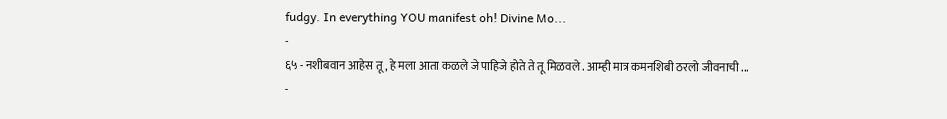fudgy. In everything YOU manifest oh! Divine Mo...
-
६५ - नशीबवान आहेस तू , हे मला आता कळले जे पाहिजे होते ते तू मिळवले . आम्ही मात्र कमनशिबी ठरलो जीवनाची ...
-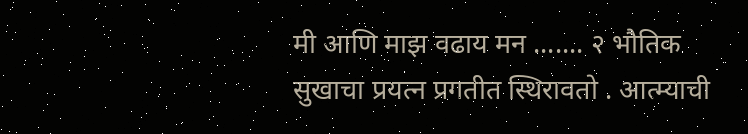मी आणि माझ वढाय मन ....... २ भौतिक सुखाचा प्रयत्न प्रगतीत स्थिरावतो . आत्म्याची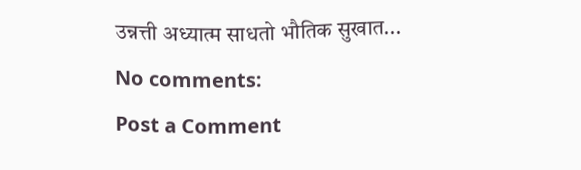उन्नत्ती अध्यात्म साधतो भौतिक सुखात...
No comments:
Post a Comment